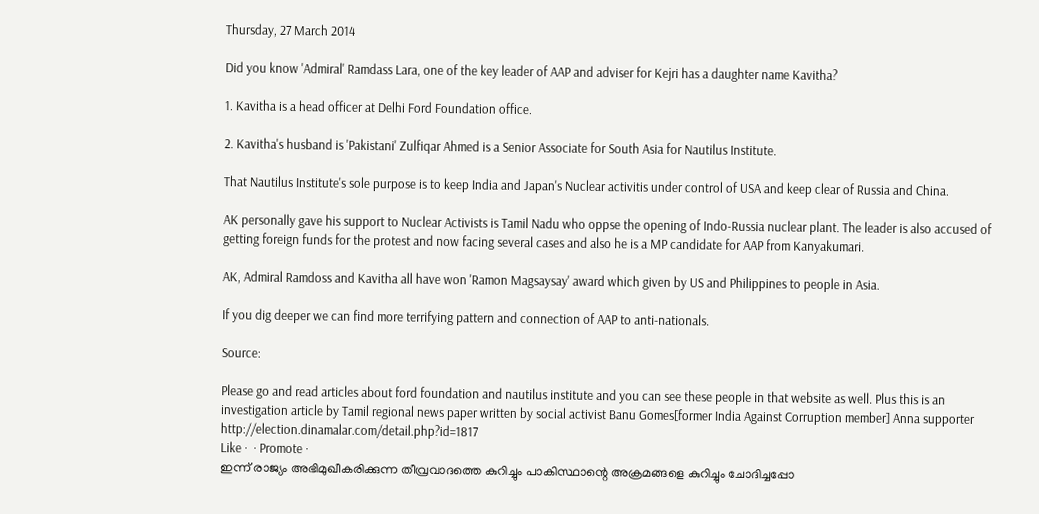Thursday, 27 March 2014

Did you know 'Admiral' Ramdass Lara, one of the key leader of AAP and adviser for Kejri has a daughter name Kavitha?

1. Kavitha is a head officer at Delhi Ford Foundation office.

2. Kavitha's husband is 'Pakistani' Zulfiqar Ahmed is a Senior Associate for South Asia for Nautilus Institute.

That Nautilus Institute's sole purpose is to keep India and Japan's Nuclear activitis under control of USA and keep clear of Russia and China.

AK personally gave his support to Nuclear Activists is Tamil Nadu who oppse the opening of Indo-Russia nuclear plant. The leader is also accused of getting foreign funds for the protest and now facing several cases and also he is a MP candidate for AAP from Kanyakumari.

AK, Admiral Ramdoss and Kavitha all have won 'Ramon Magsaysay' award which given by US and Philippines to people in Asia.

If you dig deeper we can find more terrifying pattern and connection of AAP to anti-nationals.

Source:

Please go and read articles about ford foundation and nautilus institute and you can see these people in that website as well. Plus this is an investigation article by Tamil regional news paper written by social activist Banu Gomes[former India Against Corruption member] Anna supporter
http://election.dinamalar.com/detail.php?id=1817
Like ·  · Promote ·
ഇന്ന് രാജ്യം അഭിമുഖീകരിക്കുന്ന തീവ്രവാദത്തെ കുറിച്ചും പാകിസ്ഥാന്റെ അക്രമങ്ങളെ കുറിച്ചും ചോദിച്ചപ്പോ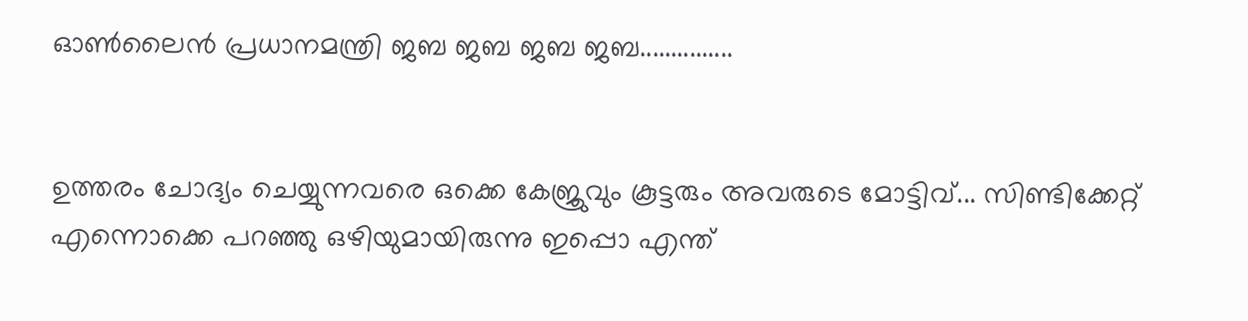ഓണ്‍ലൈന്‍ പ്രധാനമന്ത്രി ജബ ജബ ജബ ജബ...............


ഉത്തരം ചോദ്യം ചെയ്യുന്നവരെ ഒക്കെ കേജ്രുവും കൂട്ടരും അവരുടെ മോട്ടിവ്... സിണ്ടിക്കേറ്റ് എന്നൊക്കെ പറഞ്ഞു ഒഴിയുമായിരുന്നു ഇപ്പൊ എന്ത്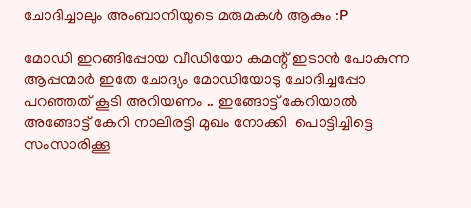ചോദിച്ചാലും അംബാനിയുടെ മരുമകള്‍ ആകും :P

മോഡി ഇറങ്ങിപ്പോയ വീഡിയോ കമന്റ് ഇടാന്‍ പോകുന്ന ആപ്പന്മാര്‍ ഇതേ ചോദ്യം മോഡിയോടു ചോദിച്ചപ്പോ പറഞ്ഞത് കൂടി അറിയണം .. ഇങ്ങോട്ട് കേറിയാല്‍ അങ്ങോട്ട്‌ കേറി നാലിരട്ടി മുഖം നോക്കി  പൊട്ടിച്ചിട്ടെ  സംസാരിക്കൂ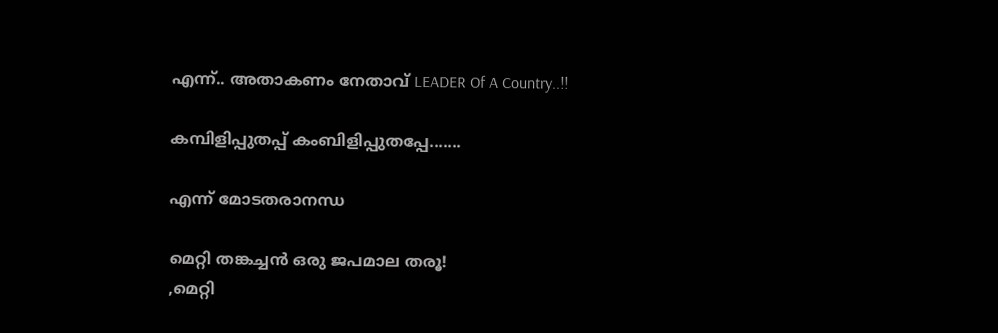എന്ന്.. അതാകണം നേതാവ് LEADER Of A Country..!!

കമ്പിളിപ്പുതപ്പ്‌ കംബിളിപ്പുതപ്പേ.......

എന്ന് മോടതരാനന്ധ

മെറ്റി തങ്കച്ചന്‍ ഒരു ജപമാല തരൂ!
,മെറ്റി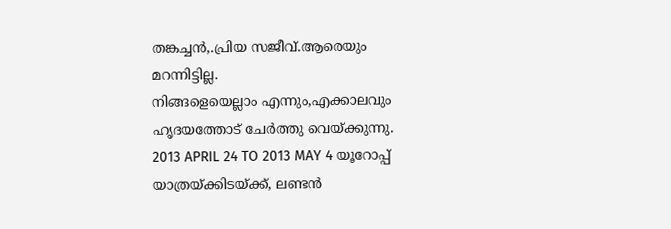തങ്കച്ചന്‍,.പ്രിയ സജീവ്‌.ആരെയും മറന്നിട്ടില്ല.
നിങ്ങളെയെല്ലാം എന്നും,എക്കാലവും ഹൃദയത്തോട് ചേര്‍ത്തു വെയ്ക്കുന്നു.
2013 APRIL 24 TO 2013 MAY 4 യൂറോപ്പ് യാത്രയ്ക്കിടയ്ക്ക്, ലണ്ടന്‍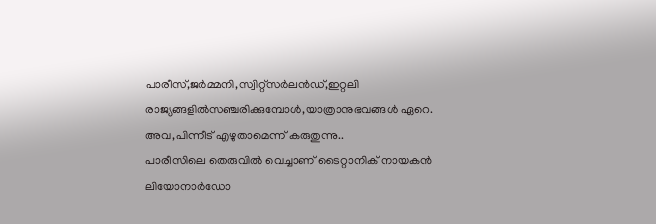പാരീസ്,ജര്‍മ്മനി,സ്വിറ്റ്സര്‍ലന്‍ഡ്,ഇറ്റലി രാജ്യങ്ങളില്‍സഞ്ചരിക്കുമ്പോള്‍,യാത്രാനുഭവങ്ങള്‍ ഏറെ.
അവ,പിന്നീട് എഴുതാമെന്ന് കരുതുന്നു..
പാരീസിലെ തെരുവില്‍ വെച്ചാണ് ടൈറ്റാനിക് നായകന്‍ ലിയോനാര്‍ഡോ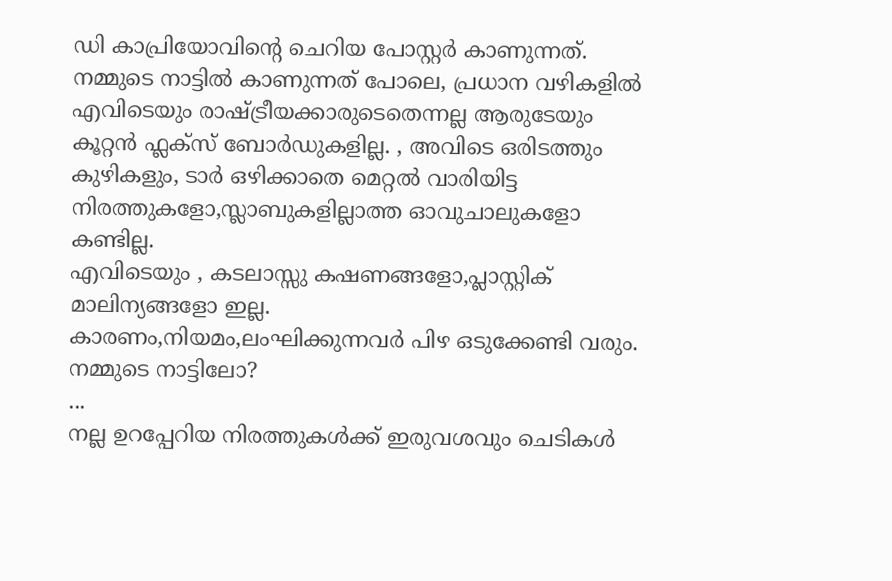ഡി കാപ്രിയോവിന്‍റെ ചെറിയ പോസ്റ്റര്‍ കാണുന്നത്.
നമ്മുടെ നാട്ടില്‍ കാണുന്നത് പോലെ, പ്രധാന വഴികളില്‍ എവിടെയും രാഷ്ട്രീയക്കാരുടെതെന്നല്ല ആരുടേയും കൂറ്റന്‍ ഫ്ലക്സ് ബോര്‍ഡുകളില്ല. , അവിടെ ഒരിടത്തും കുഴികളും, ടാര്‍ ഒഴിക്കാതെ മെറ്റല്‍ വാരിയിട്ട നിരത്തുകളോ,സ്ലാബുകളില്ലാത്ത ഓവുചാലുകളോ കണ്ടില്ല.
എവിടെയും , കടലാസ്സു കഷണങ്ങളോ,പ്ലാസ്റ്റിക് മാലിന്യങ്ങളോ ഇല്ല.
കാരണം,നിയമം,ലംഘിക്കുന്നവര്‍ പിഴ ഒടുക്കേണ്ടി വരും.
നമ്മുടെ നാട്ടിലോ?
...
നല്ല ഉറപ്പേറിയ നിരത്തുകള്‍ക്ക് ഇരുവശവും ചെടികള്‍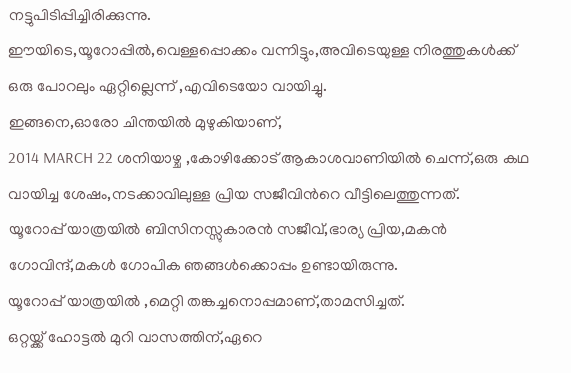നട്ടുപിടിപ്പിച്ചിരിക്കുന്നു.
ഈയിടെ,യൂറോപ്പില്‍,വെള്ളപ്പൊക്കം വന്നിട്ടും,അവിടെയുള്ള നിരത്തുകള്‍ക്ക് ഒരു പോറലും ഏറ്റില്ലെന്ന് ,എവിടെയോ വായിച്ചു.
ഇങ്ങനെ,ഓരോ ചിന്തയില്‍ മുഴുകിയാണ്,
2014 MARCH 22 ശനിയാഴ്ച ,കോഴിക്കോട് ആകാശവാണിയില്‍ ചെന്ന്,ഒരു കഥ വായിച്ച ശേഷം,നടക്കാവിലുള്ള പ്രിയ സജീവിന്‍റെ വീട്ടിലെത്തുന്നത്.
യൂറോപ്പ് യാത്രയില്‍ ബിസിനസ്സുകാരന്‍ സജീവ്‌,ഭാര്യ പ്രിയ,മകന്‍ ഗോവിന്ദ്,മകള്‍ ഗോപിക ഞങ്ങള്‍ക്കൊപ്പം ഉണ്ടായിരുന്നു.
യൂറോപ്പ് യാത്രയില്‍ ,മെറ്റി തങ്കച്ചനൊപ്പമാണ്,താമസിച്ചത്.
ഒറ്റയ്ക്ക് ഹോട്ടല്‍ മുറി വാസത്തിന്,ഏറെ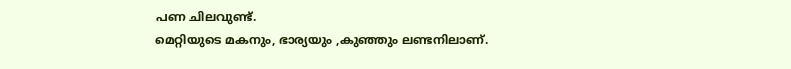പണ ചിലവുണ്ട്.
മെറ്റിയുടെ മകനും, ഭാര്യയും ,കുഞ്ഞും ലണ്ടനിലാണ്.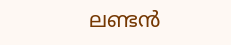ലണ്ടന്‍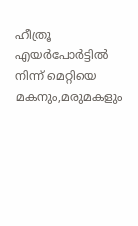ഹീത്രൂ എയര്‍പോര്‍ട്ടില്‍ നിന്ന് മെറ്റിയെ മകനും,മരുമകളും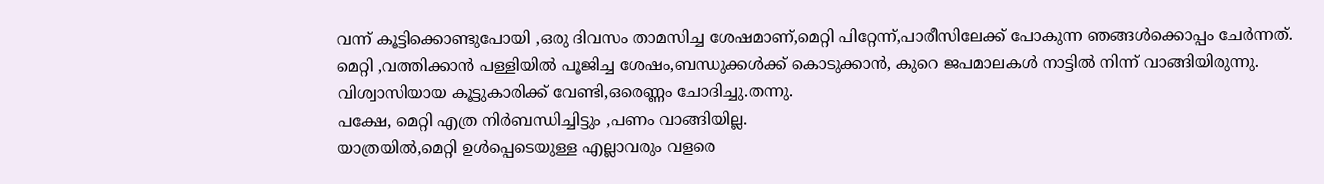വന്ന് കൂട്ടിക്കൊണ്ടുപോയി ,ഒരു ദിവസം താമസിച്ച ശേഷമാണ്,മെറ്റി പിറ്റേന്ന്,പാരീസിലേക്ക് പോകുന്ന ഞങ്ങള്‍ക്കൊപ്പം ചേര്‍ന്നത്‌.
മെറ്റി ,വത്തിക്കാന്‍ പള്ളിയില്‍ പൂജിച്ച ശേഷം,ബന്ധുക്കള്‍ക്ക് കൊടുക്കാന്‍, കുറെ ജപമാലകള്‍ നാട്ടില്‍ നിന്ന് വാങ്ങിയിരുന്നു.
വിശ്വാസിയായ കൂട്ടുകാരിക്ക് വേണ്ടി,ഒരെണ്ണം ചോദിച്ചു.തന്നു.
പക്ഷേ, മെറ്റി എത്ര നിര്‍ബന്ധിച്ചിട്ടും ,പണം വാങ്ങിയില്ല.
യാത്രയില്‍,മെറ്റി ഉള്‍പ്പെടെയുള്ള എല്ലാവരും വളരെ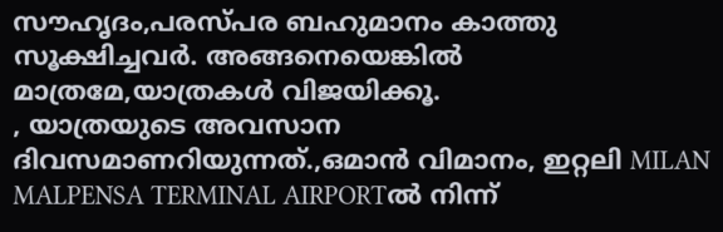സൗഹൃദം,പരസ്പര ബഹുമാനം കാത്തു സൂക്ഷിച്ചവര്‍. അങ്ങനെയെങ്കില്‍ മാത്രമേ,യാത്രകള്‍ വിജയിക്കൂ.
, യാത്രയുടെ അവസാന ദിവസമാണറിയുന്നത്.,ഒമാന്‍ വിമാനം, ഇറ്റലി MILAN MALPENSA TERMINAL AIRPORTല്‍ നിന്ന്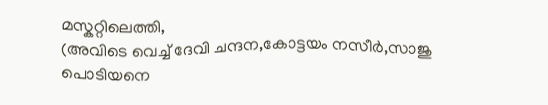മസ്കറ്റിലെത്തി,
(അവിടെ വെച്ച് ദേവി ചന്ദന,കോട്ടയം നസീര്‍,സാജു പൊടിയനെ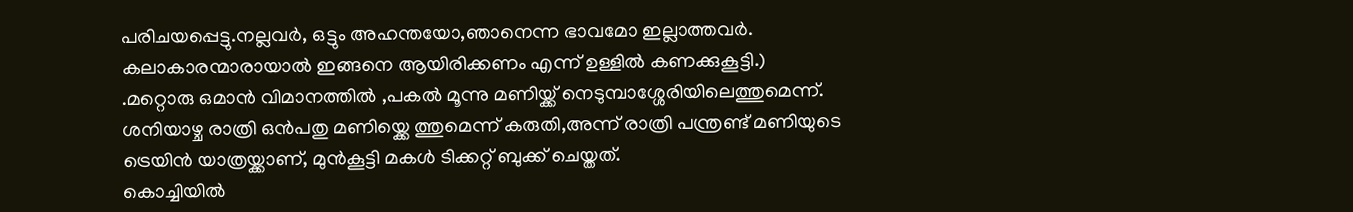പരിചയപ്പെട്ടു.നല്ലവര്‍, ഒട്ടും അഹന്തയോ,ഞാനെന്ന ഭാവമോ ഇല്ലാത്തവര്‍. കലാകാരന്മാരായാല്‍ ഇങ്ങനെ ആയിരിക്കണം എന്ന് ഉള്ളില്‍ കണക്കുകൂട്ടി.)
.മറ്റൊരു ഒമാന്‍ വിമാനത്തില്‍ ,പകല്‍ മൂന്നു മണിയ്ക്ക് നെടുമ്പാശ്ശേരിയിലെത്തുമെന്ന്.
ശനിയാഴ്ച രാത്രി ഒന്‍പതു മണിയ്ക്കെ ത്തുമെന്ന് കരുതി,അന്ന് രാത്രി പന്ത്രണ്ട് മണിയുടെ ട്രെയിന്‍ യാത്രയ്ക്കാണ്, മുന്‍കൂട്ടി മകള്‍ ടിക്കറ്റ് ബുക്ക് ചെയ്തത്.
കൊച്ചിയില്‍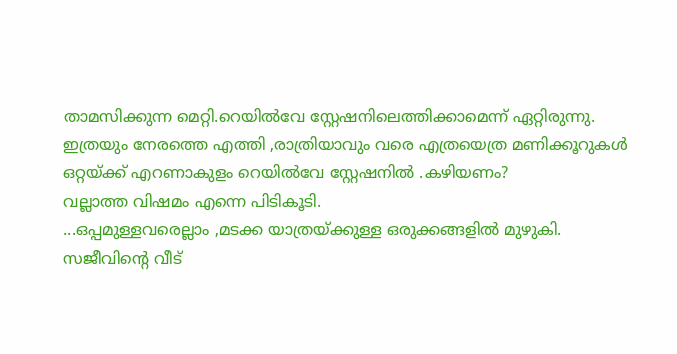താമസിക്കുന്ന മെറ്റി.റെയില്‍വേ സ്റ്റേഷനിലെത്തിക്കാമെന്ന് ഏറ്റിരുന്നു.
ഇത്രയും നേരത്തെ എത്തി ,രാത്രിയാവും വരെ എത്രയെത്ര മണിക്കൂറുകള്‍ ഒറ്റയ്ക്ക് എറണാകുളം റെയില്‍വേ സ്റ്റേഷനില്‍ .കഴിയണം?
വല്ലാത്ത വിഷമം എന്നെ പിടികൂടി.
...ഒപ്പമുള്ളവരെല്ലാം ,മടക്ക യാത്രയ്ക്കുള്ള ഒരുക്കങ്ങളില്‍ മുഴുകി.
സജീവിന്‍റെ വീട്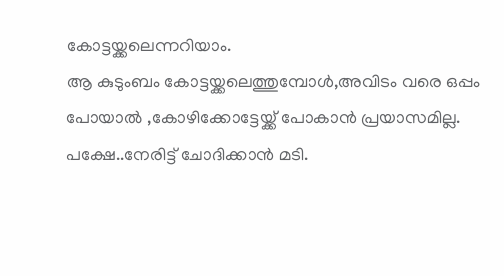കോട്ടയ്ക്കലെന്നറിയാം.
ആ കുടുംബം കോട്ടയ്ക്കലെത്തുമ്പോള്‍,അവിടം വരെ ഒപ്പം പോയാല്‍ ,കോഴിക്കോട്ടേയ്ക്ക് പോകാന്‍ പ്രയാസമില്ല.
പക്ഷേ..നേരിട്ട് ചോദിക്കാന്‍ മടി.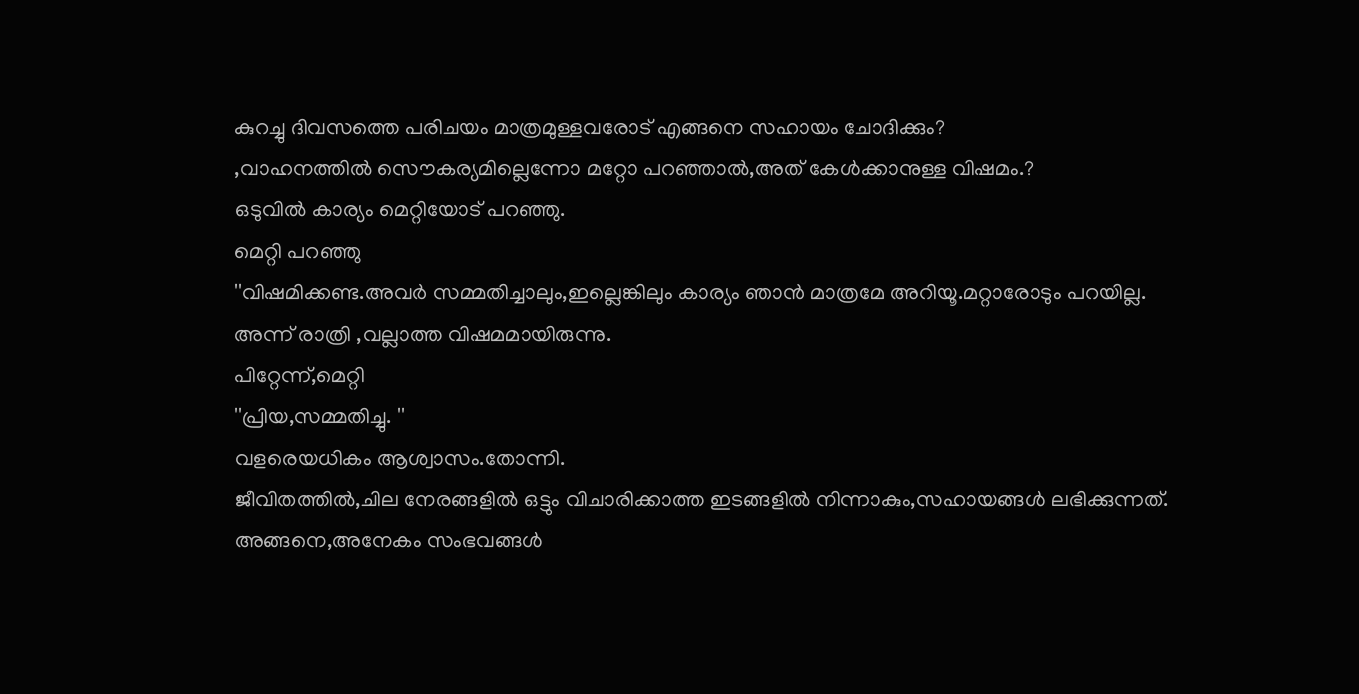കുറച്ചു ദിവസത്തെ പരിചയം മാത്രമുള്ളവരോട് എങ്ങനെ സഹായം ചോദിക്കും?
,വാഹനത്തില്‍ സൌകര്യമില്ലെന്നോ മറ്റോ പറഞ്ഞാല്‍,അത് കേള്‍ക്കാനുള്ള വിഷമം.?
ഒടുവില്‍ കാര്യം മെറ്റിയോട് പറഞ്ഞു.
മെറ്റി പറഞ്ഞു
''വിഷമിക്കണ്ട.അവര്‍ സമ്മതിച്ചാലും,ഇല്ലെങ്കിലും കാര്യം ഞാന്‍ മാത്രമേ അറിയൂ.മറ്റാരോടും പറയില്ല.
അന്ന് രാത്രി ,വല്ലാത്ത വിഷമമായിരുന്നു.
പിറ്റേന്ന്,മെറ്റി
''പ്രിയ,സമ്മതിച്ചു. ''
വളരെയധികം ആശ്വാസം.തോന്നി.
ജീവിതത്തില്‍,ചില നേരങ്ങളില്‍ ഒട്ടും വിചാരിക്കാത്ത ഇടങ്ങളില്‍ നിന്നാകും,സഹായങ്ങള്‍ ലഭിക്കുന്നത്.
അങ്ങനെ,അനേകം സംഭവങ്ങള്‍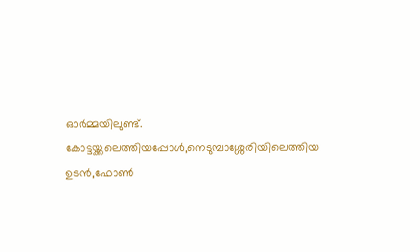ഓര്‍മ്മയിലുണ്ട്.
കോട്ടയ്ക്കലെത്തിയപ്പോള്‍,നെടുമ്പാശ്ശേരിയിലെത്തിയ ഉടന്‍,ഫോണ്‍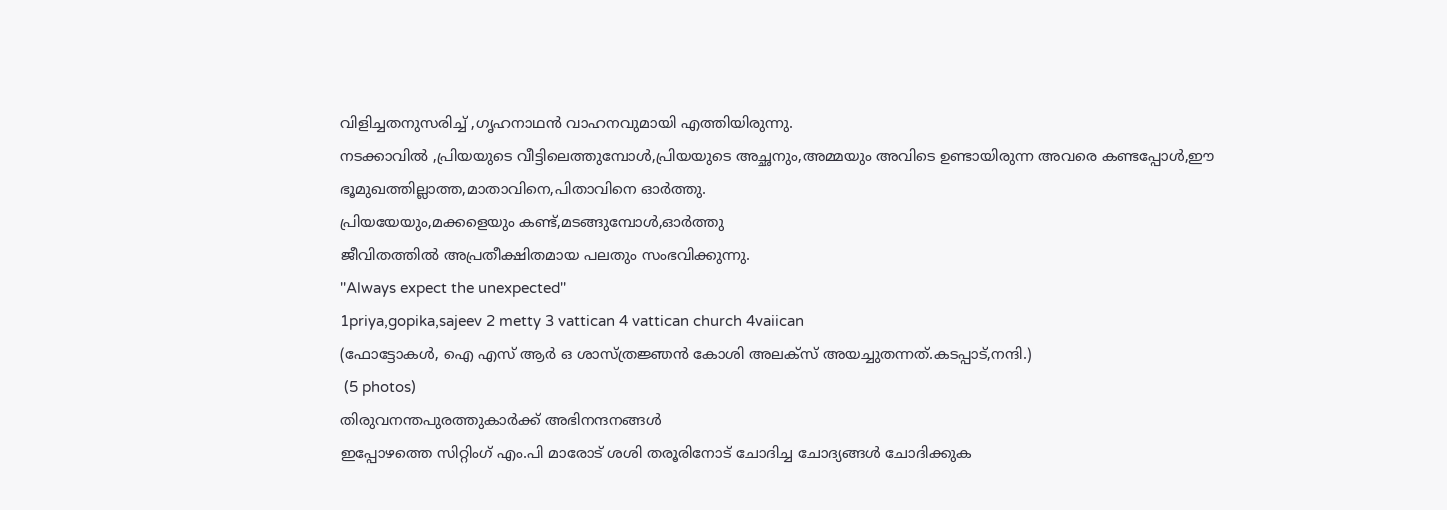വിളിച്ചതനുസരിച്ച് ,ഗൃഹനാഥന്‍ വാഹനവുമായി എത്തിയിരുന്നു.
നടക്കാവില്‍ ,പ്രിയയുടെ വീട്ടിലെത്തുമ്പോള്‍,പ്രിയയുടെ അച്ഛനും,അമ്മയും അവിടെ ഉണ്ടായിരുന്ന അവരെ കണ്ടപ്പോള്‍,ഈ ഭൂമുഖത്തില്ലാത്ത,മാതാവിനെ,പിതാവിനെ ഓര്‍ത്തു.
പ്രിയയേയും,മക്കളെയും കണ്ട്,മടങ്ങുമ്പോള്‍,ഓര്‍ത്തു
ജീവിതത്തില്‍ അപ്രതീക്ഷിതമായ പലതും സംഭവിക്കുന്നു.
''Always expect the unexpected''
1priya,gopika,sajeev 2 metty 3 vattican 4 vattican church 4vaiican
(ഫോട്ടോകള്‍, ഐ എസ്‌ ആര്‍ ഒ ശാസ്ത്രജ്ഞന്‍ കോശി അലക്സ് അയച്ചുതന്നത്.കടപ്പാട്,നന്ദി.)
 (5 photos)
തിരുവനന്തപുരത്തുകാര്‍ക്ക് അഭിനന്ദനങ്ങള്‍
ഇപ്പോഴത്തെ സിറ്റിംഗ് എം.പി മാരോട് ശശി തരൂരിനോട് ചോദിച്ച ചോദ്യങ്ങള്‍ ചോദിക്കുക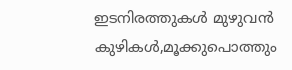ഇടനിരത്തുകള്‍ മുഴുവന്‍ കുഴികള്‍,മൂക്കുപൊത്തും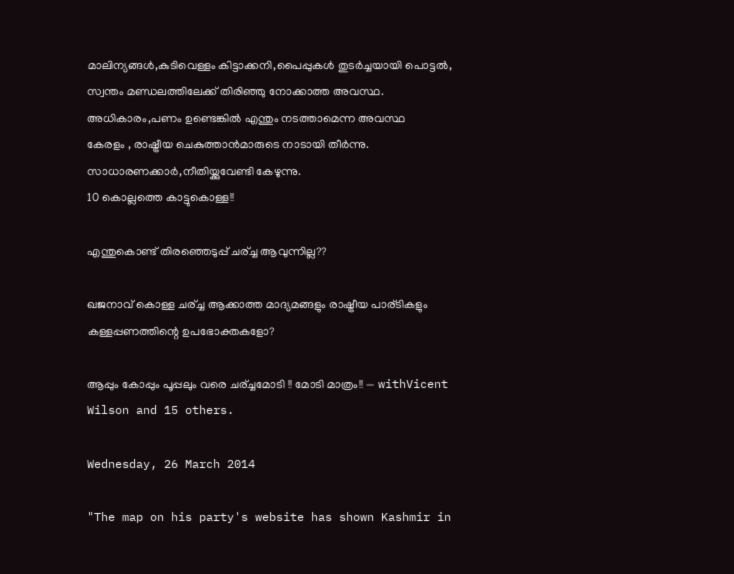മാലിന്യങ്ങള്‍,കുടിവെള്ളം കിട്ടാക്കനി,പൈപ്പുകള്‍ തുടര്‍ച്ചയായി പൊട്ടല്‍,
സ്വന്തം മണ്ഡലത്തിലേക്ക് തിരിഞ്ഞു നോക്കാത്ത അവസ്ഥ.
അധികാരം,പണം ഉണ്ടെങ്കില്‍ എന്തും നടത്താമെന്ന അവസ്ഥ
കേരളം , രാഷ്ട്രീയ ചെകുത്താന്‍മാരുടെ നാടായി തീര്‍ന്നു.
സാധാരണക്കാര്‍,നീതിയ്ക്കുവേണ്ടി കേഴുന്നു.
10 കൊല്ലത്തെ കാട്ടുകൊള്ള!!

എന്തുകൊണ്ട് തിരഞ്ഞെടുപ്പ് ചര്ച്ച ആവുന്നില്ല??

ഖജനാവ് കൊള്ള ചര്ച്ച ആക്കാത്ത മാദ്യമങ്ങളും രാഷ്ട്രീയ പാര്ടികളും കള്ളപ്പണത്തിന്റെ ഉപഭോക്തകളോ?

ആപ്പും കോപ്പും പൂപ്പലും വരെ ചര്ച്ചമോടി !! മോടി മാത്രം!! — withVicent Wilson and 15 others.

Wednesday, 26 March 2014

"The map on his party's website has shown Kashmir in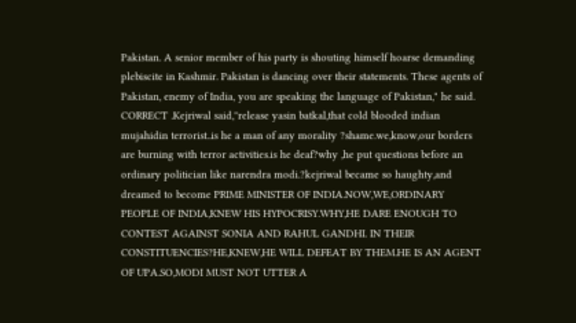Pakistan. A senior member of his party is shouting himself hoarse demanding plebiscite in Kashmir. Pakistan is dancing over their statements. These agents of Pakistan, enemy of India, you are speaking the language of Pakistan," he said. CORRECT .Kejriwal said,''release yasin batkal,that cold blooded indian mujahidin terrorist..is he a man of any morality ?shame.we,know,our borders are burning with terror activities.is he deaf?why ,he put questions before an ordinary politician like narendra modi.?kejriwal became so haughty,and dreamed to become PRIME MINISTER OF INDIA.NOW,WE,ORDINARY PEOPLE OF INDIA,KNEW HIS HYPOCRISY.WHY,HE DARE ENOUGH TO CONTEST AGAINST SONIA AND RAHUL GANDHI. IN THEIR CONSTITUENCIES?HE,KNEW,HE WILL DEFEAT BY THEM.HE IS AN AGENT OF UPA.SO,MODI MUST NOT UTTER A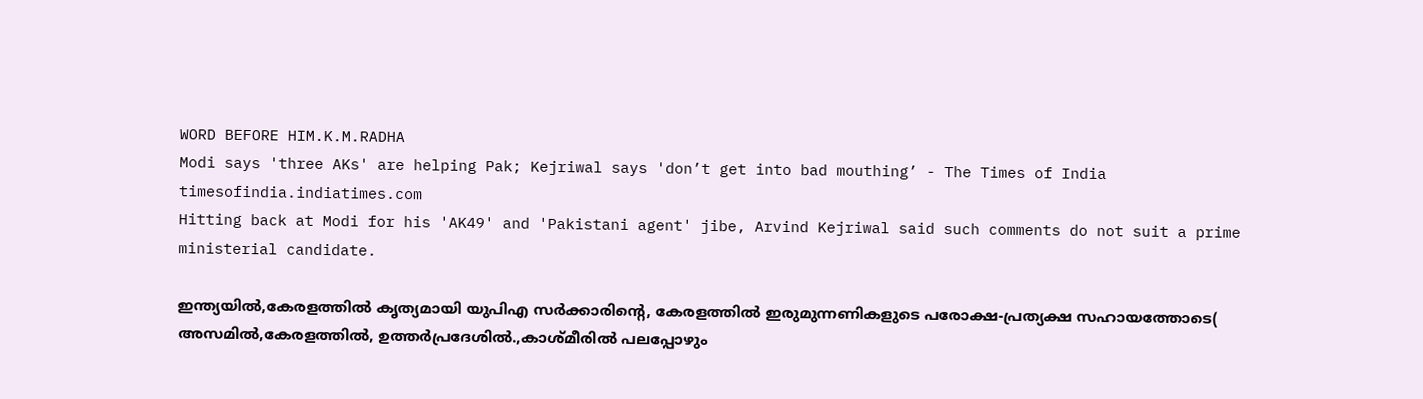WORD BEFORE HIM.K.M.RADHA
Modi says 'three AKs' are helping Pak; Kejriwal says 'don’t get into bad mouthing’ - The Times of India
timesofindia.indiatimes.com
Hitting back at Modi for his 'AK49' and 'Pakistani agent' jibe, Arvind Kejriwal said such comments do not suit a prime ministerial candidate.

ഇന്ത്യയില്‍,കേരളത്തില്‍ കൃത്യമായി യുപിഎ സര്‍ക്കാരിന്‍റെ, കേരളത്തില്‍ ഇരുമുന്നണികളുടെ പരോക്ഷ-പ്രത്യക്ഷ സഹായത്തോടെ( അസമില്‍,കേരളത്തില്‍, ഉത്തര്‍പ്രദേശില്‍.,കാശ്മീരില്‍ പലപ്പോഴും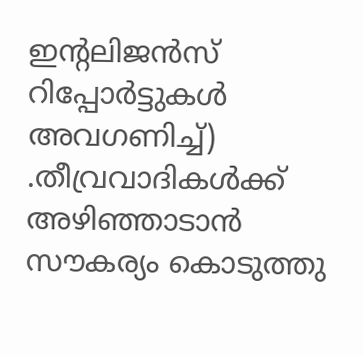ഇന്റലിജന്‍സ് റിപ്പോര്‍ട്ടുകള്‍ അവഗണിച്ച്) .തീവ്രവാദികള്‍ക്ക് അഴിഞ്ഞാടാന്‍ സൗകര്യം കൊടുത്തു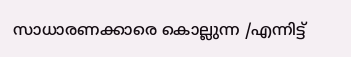സാധാരണക്കാരെ കൊല്ലുന്ന /എന്നിട്ട്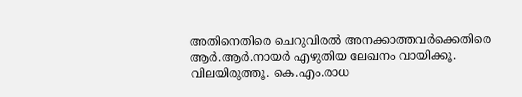അതിനെതിരെ ചെറുവിരല്‍ അനക്കാത്തവര്‍ക്കെതിരെ ആര്‍.ആര്‍.നായര്‍ എഴുതിയ ലേഖനം വായിക്കൂ.
വിലയിരുത്തൂ. കെ.എം.രാധ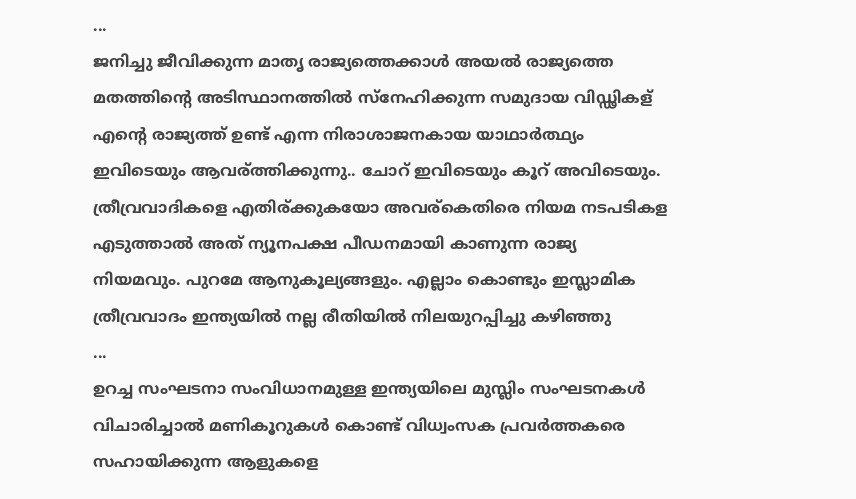...
ജനിച്ചു ജീവിക്കുന്ന മാതൃ രാജ്യത്തെക്കാൾ അയൽ രാജ്യത്തെ മതത്തിന്റെ അടിസ്ഥാനത്തിൽ സ്നേഹിക്കുന്ന സമുദായ വിഡ്ഢികള് എന്റെ രാജ്യത്ത് ഉണ്ട് എന്ന നിരാശാജനകായ യാഥാർത്ഥ്യം ഇവിടെയും ആവര്ത്തിക്കുന്നു.. ചോറ് ഇവിടെയും കൂറ് അവിടെയും. ത്രീവ്രവാദികളെ എതിര്ക്കുകയോ അവര്കെതിരെ നിയമ നടപടികള എടുത്താൽ അത് ന്യൂനപക്ഷ പീഡനമായി കാണുന്ന രാജ്യ നിയമവും. പുറമേ ആനുകൂല്യങ്ങളും. എല്ലാം കൊണ്ടും ഇസ്ലാമിക ത്രീവ്രവാദം ഇന്ത്യയിൽ നല്ല രീതിയിൽ നിലയുറപ്പിച്ചു കഴിഞ്ഞു
...
ഉറച്ച സംഘടനാ സംവിധാനമുള്ള ഇന്ത്യയിലെ മുസ്ലിം സംഘടനകൾ വിചാരിച്ചാൽ മണികൂറുകൾ കൊണ്ട്‌ വിധ്വംസക പ്രവർത്തകരെ സഹായിക്കുന്ന ആളുകളെ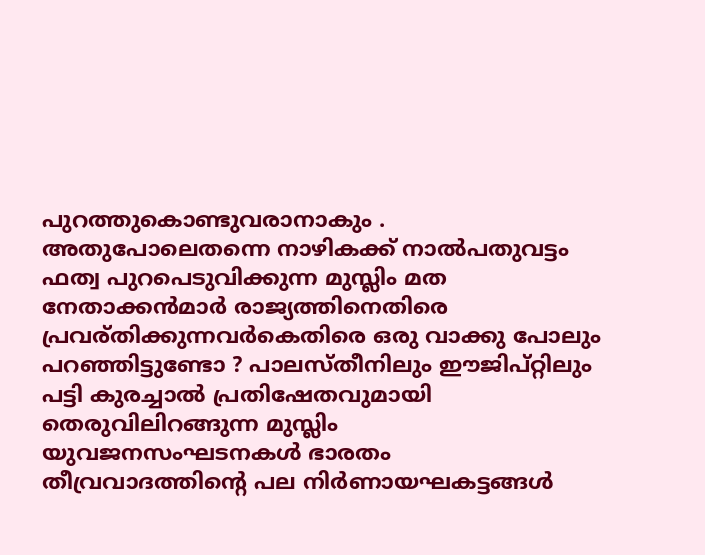പുറത്തുകൊണ്ടുവരാനാകും . അതുപോലെതന്നെ നാഴികക്ക് നാൽപതുവട്ടം ഫത്വ പുറപെടുവിക്കുന്ന മുസ്ലിം മത നേതാക്കൻമാർ രാജ്യത്തിനെതിരെ പ്രവര്തിക്കുന്നവർകെതിരെ ഒരു വാക്കു പോലും പറഞ്ഞിട്ടുണ്ടോ ? പാലസ്തീനിലും ഈജിപ്റ്റിലും പട്ടി കുരച്ചാൽ പ്രതിഷേതവുമായി തെരുവിലിറങ്ങുന്ന മുസ്ലിം യുവജനസംഘടനകൾ ഭാരതം തീവ്രവാദത്തിന്റെ പല നിർണായഘകട്ടങ്ങൾ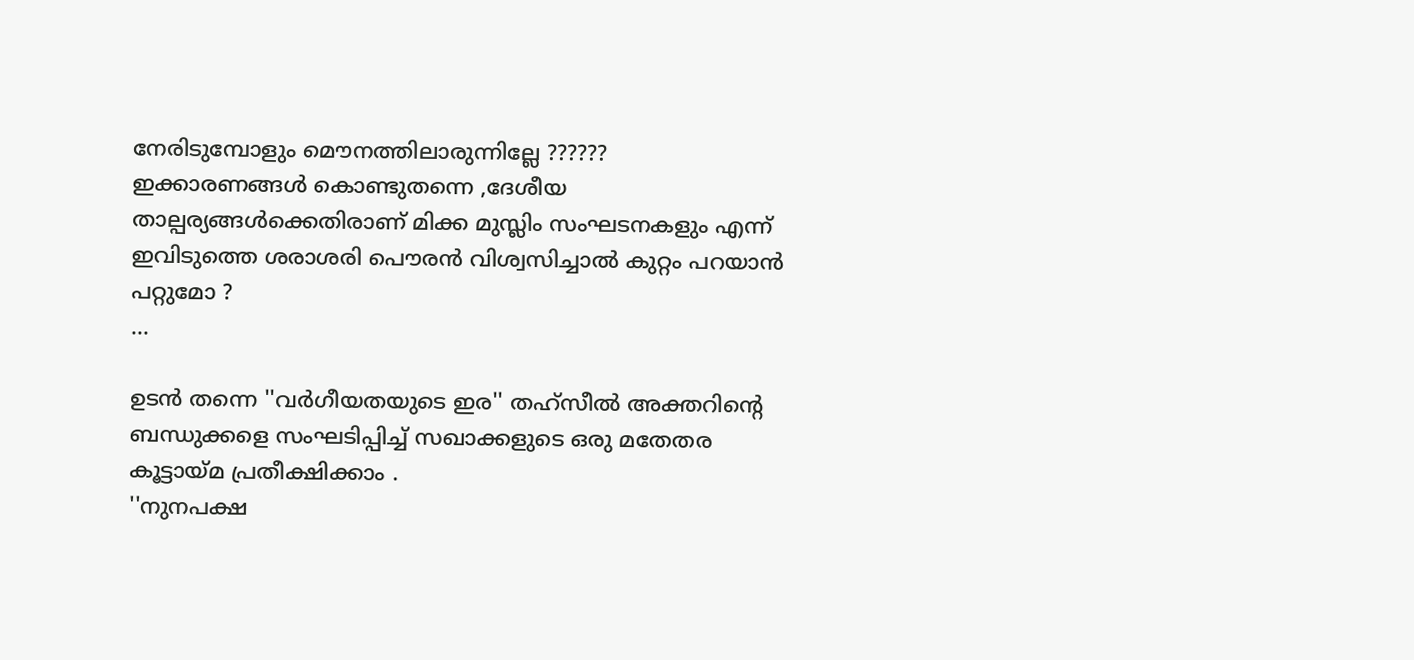നേരിടുമ്പോളും മൌനത്തിലാരുന്നില്ലേ ??????
ഇക്കാരണങ്ങൾ കൊണ്ടുതന്നെ ,ദേശീയ താല്പര്യങ്ങൾക്കെതിരാണ് മിക്ക മുസ്ലിം സംഘടനകളും എന്ന് ഇവിടുത്തെ ശരാശരി പൌരൻ വിശ്വസിച്ചാൽ കുറ്റം പറയാൻ പറ്റുമോ ?
...

ഉടൻ തന്നെ ''വർഗീയതയുടെ ഇര'' തഹ്സീൽ അക്തറിന്റെ ബന്ധുക്കളെ സംഘടിപ്പിച്ച് സഖാക്കളുടെ ഒരു മതേതര കൂട്ടായ്മ പ്രതീക്ഷിക്കാം .
''നുനപക്ഷ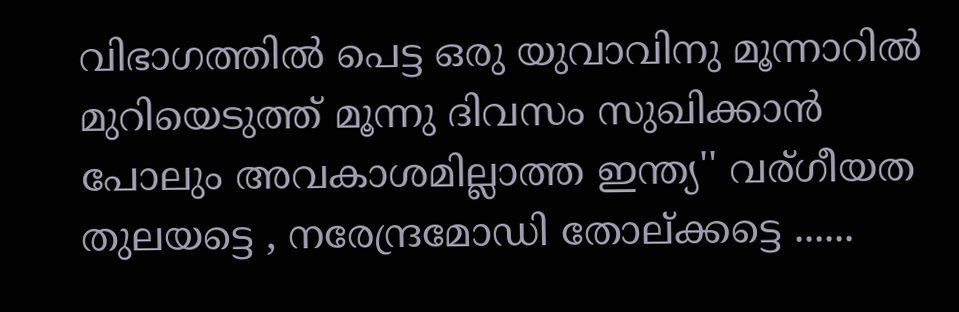വിഭാഗത്തിൽ പെട്ട ഒരു യുവാവിനു മൂന്നാറിൽ മുറിയെടുത്ത് മൂന്നു ദിവസം സുഖിക്കാൻ പോലും അവകാശമില്ലാത്ത ഇന്ത്യ'' വര്ഗീയത തുലയട്ടെ , നരേന്ദ്രമോഡി തോല്ക്കട്ടെ ......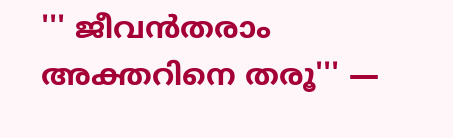''' ജീവൻതരാം അക്തറിനെ തരൂ''' —